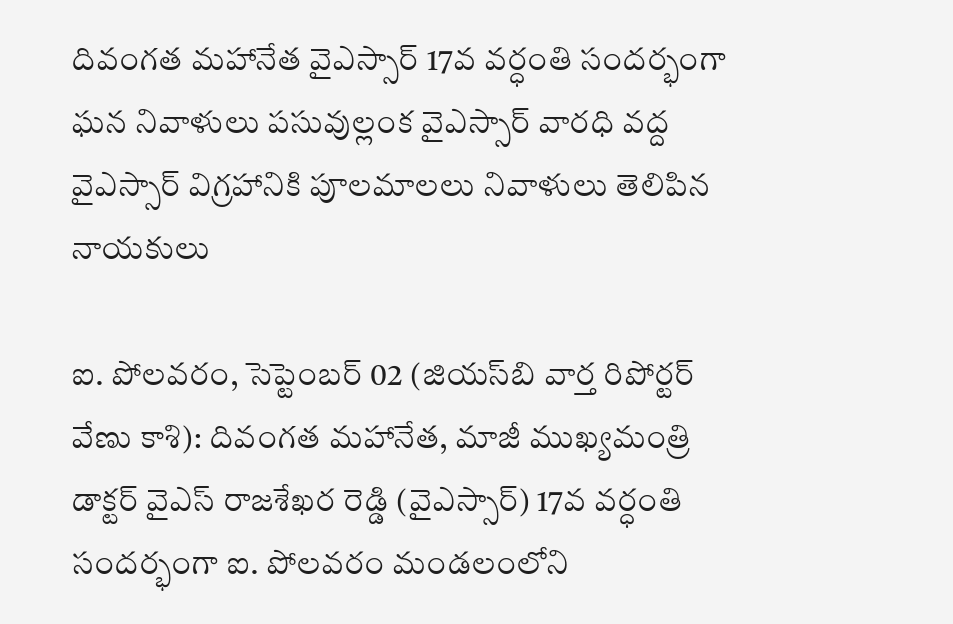దివంగత మహానేత వైఎస్సార్ 17వ వర్ధంతి సందర్భంగా ఘన నివాళులు పసువుల్లంక వైఎస్సార్ వారధి వద్ద వైఎస్సార్ విగ్రహానికి పూలమాలలు నివాళులు తెలిపిన నాయకులు

ఐ. పోలవరం, సెప్టెంబర్ 02 (జియస్‌బి వార్త రిపోర్టర్ వేణు కాశి): దివంగత మహానేత, మాజీ ముఖ్యమంత్రి డాక్టర్ వైఎస్ రాజశేఖర రెడ్డి (వైఎస్సార్) 17వ వర్ధంతి సందర్భంగా ఐ. పోలవరం మండలంలోని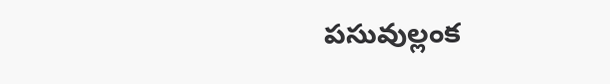పసువుల్లంక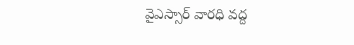వైఎస్సార్ వారధి వద్ద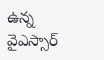ఉన్న వైఎస్సార్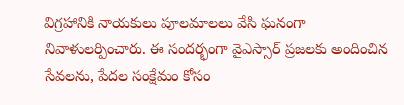విగ్రహానికి నాయకులు పూలమాలలు వేసి ఘనంగా నివాళులర్పించారు. ఈ సందర్భంగా వైఎస్సార్ ప్రజలకు అందించిన సేవలను, పేదల సంక్షేమం కోసం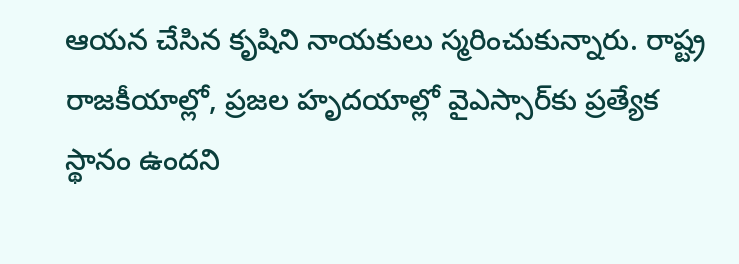ఆయన చేసిన కృషిని నాయకులు స్మరించుకున్నారు. రాష్ట్ర రాజకీయాల్లో, ప్రజల హృదయాల్లో వైఎస్సార్‌కు ప్రత్యేక స్థానం ఉందని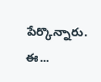పేర్కొన్నారు. ఈ...